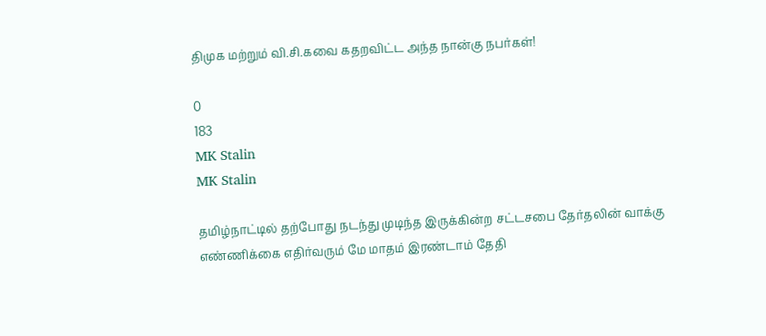திமுக மற்றும் வி.சி.கவை கதறவிட்ட அந்த நான்கு நபர்கள்!

0
183
MK Stalin
MK Stalin

தமிழ்நாட்டில் தற்போது நடந்து முடிந்த இருக்கின்ற சட்டசபை தேர்தலின் வாக்கு எண்ணிக்கை எதிர்வரும் மே மாதம் இரண்டாம் தேதி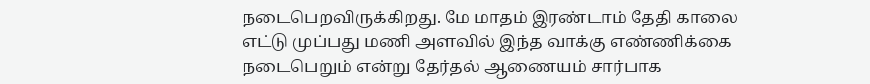நடைபெறவிருக்கிறது. மே மாதம் இரண்டாம் தேதி காலை எட்டு முப்பது மணி அளவில் இந்த வாக்கு எண்ணிக்கை நடைபெறும் என்று தேர்தல் ஆணையம் சார்பாக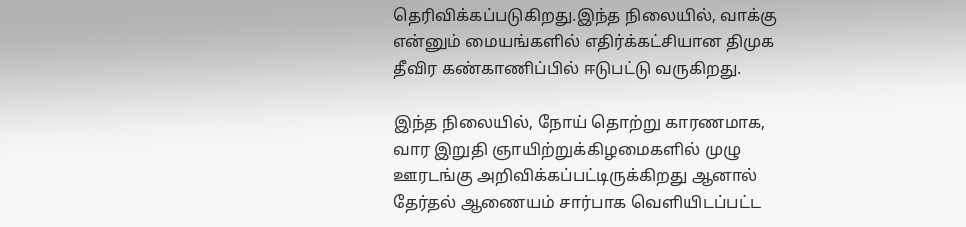தெரிவிக்கப்படுகிறது.இந்த நிலையில், வாக்கு என்னும் மையங்களில் எதிர்க்கட்சியான திமுக தீவிர கண்காணிப்பில் ஈடுபட்டு வருகிறது.

இந்த நிலையில், நோய் தொற்று காரணமாக, வார இறுதி ஞாயிற்றுக்கிழமைகளில் முழு ஊரடங்கு அறிவிக்கப்பட்டிருக்கிறது ஆனால் தேர்தல் ஆணையம் சார்பாக வெளியிடப்பட்ட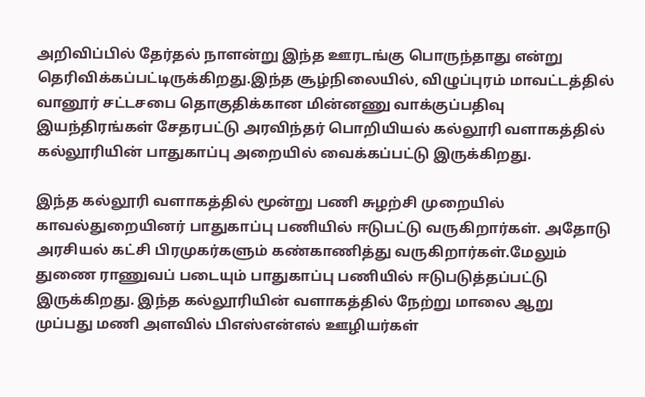அறிவிப்பில் தேர்தல் நாளன்று இந்த ஊரடங்கு பொருந்தாது என்று தெரிவிக்கப்பட்டிருக்கிறது.இந்த சூழ்நிலையில், விழுப்புரம் மாவட்டத்தில் வானூர் சட்டசபை தொகுதிக்கான மின்னணு வாக்குப்பதிவு இயந்திரங்கள் சேதரபட்டு அரவிந்தர் பொறியியல் கல்லூரி வளாகத்தில் கல்லூரியின் பாதுகாப்பு அறையில் வைக்கப்பட்டு இருக்கிறது.

இந்த கல்லூரி வளாகத்தில் மூன்று பணி சுழற்சி முறையில் காவல்துறையினர் பாதுகாப்பு பணியில் ஈடுபட்டு வருகிறார்கள். அதோடு அரசியல் கட்சி பிரமுகர்களும் கண்காணித்து வருகிறார்கள்.மேலும் துணை ராணுவப் படையும் பாதுகாப்பு பணியில் ஈடுபடுத்தப்பட்டு இருக்கிறது. இந்த கல்லூரியின் வளாகத்தில் நேற்று மாலை ஆறு முப்பது மணி அளவில் பிஎஸ்என்எல் ஊழியர்கள்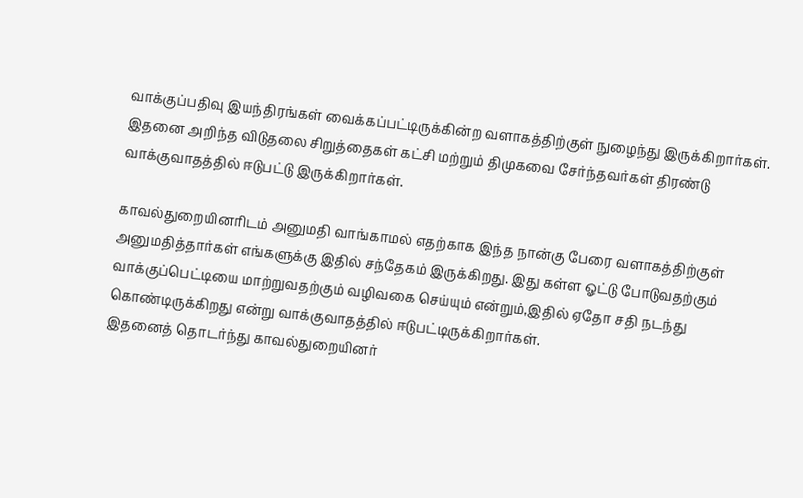வாக்குப்பதிவு இயந்திரங்கள் வைக்கப்பட்டிருக்கின்ற வளாகத்திற்குள் நுழைந்து இருக்கிறார்கள். இதனை அறிந்த விடுதலை சிறுத்தைகள் கட்சி மற்றும் திமுகவை சேர்ந்தவர்கள் திரண்டு வாக்குவாதத்தில் ஈடுபட்டு இருக்கிறார்கள்.

காவல்துறையினரிடம் அனுமதி வாங்காமல் எதற்காக இந்த நான்கு பேரை வளாகத்திற்குள் அனுமதித்தார்கள் எங்களுக்கு இதில் சந்தேகம் இருக்கிறது. இது கள்ள ஓட்டு போடுவதற்கும் வாக்குப்பெட்டியை மாற்றுவதற்கும் வழிவகை செய்யும் என்றும்,இதில் ஏதோ சதி நடந்து கொண்டிருக்கிறது என்று வாக்குவாதத்தில் ஈடுபட்டிருக்கிறார்கள்.
இதனைத் தொடர்ந்து காவல்துறையினர்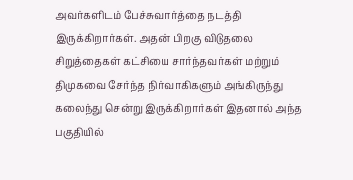அவர்களிடம் பேச்சுவார்த்தை நடத்தி இருக்கிறார்கள். அதன் பிறகு விடுதலை சிறுத்தைகள் கட்சியை சார்ந்தவர்கள் மற்றும் திமுகவை சேர்ந்த நிர்வாகிகளும் அங்கிருந்து கலைந்து சென்று இருக்கிறார்கள் இதனால் அந்த பகுதியில்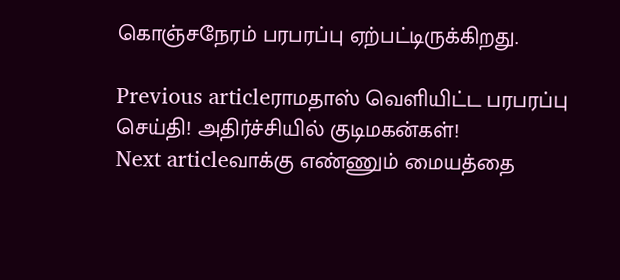கொஞ்சநேரம் பரபரப்பு ஏற்பட்டிருக்கிறது.

Previous articleராமதாஸ் வெளியிட்ட பரபரப்பு செய்தி! அதிர்ச்சியில் குடிமகன்கள்!
Next articleவாக்கு எண்ணும் மையத்தை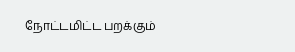நோட்டமிட்ட பறக்கும்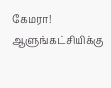கேமரா! ஆளுங்கட்சியிக்கு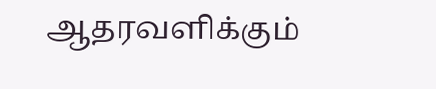ஆதரவளிக்கும்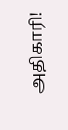அதிகாரி!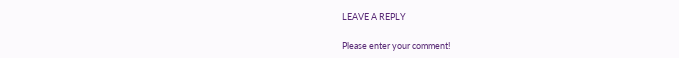LEAVE A REPLY

Please enter your comment!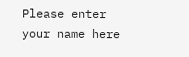Please enter your name here